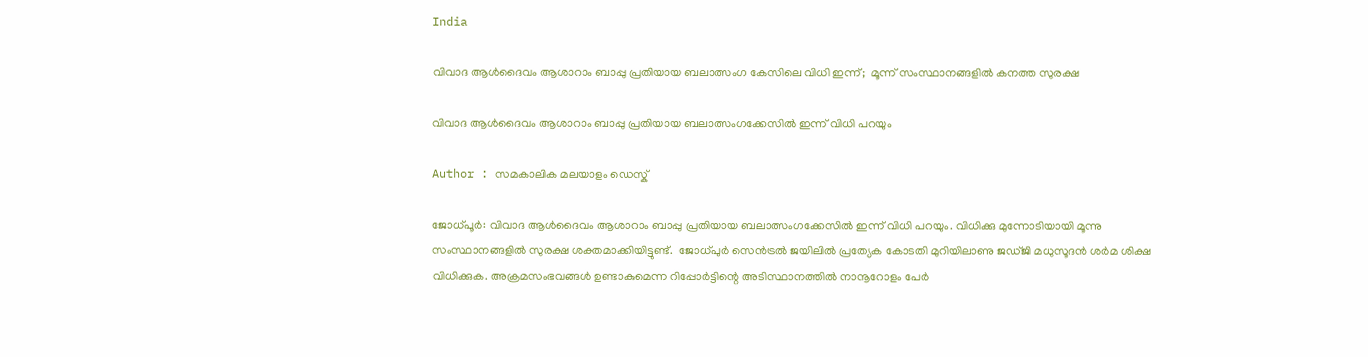India

വിവാദ ആള്‍ദൈവം ആശാറാം ബാപ്പു പ്രതിയായ ബലാത്സംഗ കേസിലെ വിധി ഇന്ന്;  മൂന്ന് സംസ്ഥാനങ്ങളില്‍ കനത്ത സുരക്ഷ

വിവാദ ആള്‍ദൈവം ആശാറാം ബാപ്പു പ്രതിയായ ബലാത്സംഗക്കേസില്‍ ഇന്ന് വിധി പറയും

Author : സമകാലിക മലയാളം ഡെസ്ക്

ജോധ്പൂര്‍: വിവാദ ആള്‍ദൈവം ആശാറാം ബാപ്പു പ്രതിയായ ബലാത്സംഗക്കേസില്‍ ഇന്ന് വിധി പറയും. വിധിക്കു മുന്നോടിയായി മൂന്നു സംസ്ഥാനങ്ങളില്‍ സുരക്ഷ ശക്തമാക്കിയിട്ടുണ്ട്.  ജോധ്പുര്‍ സെന്‍ട്രല്‍ ജയിലില്‍ പ്രത്യേക കോടതി മുറിയിലാണു ജഡ്ജി മധുസൂദന്‍ ശര്‍മ ശിക്ഷ വിധിക്കുക. അക്രമസംഭവങ്ങള്‍ ഉണ്ടാകുമെന്ന റിപ്പോര്‍ട്ടിന്റെ അടിസ്ഥാനത്തില്‍ നാനൂറോളം പേര്‍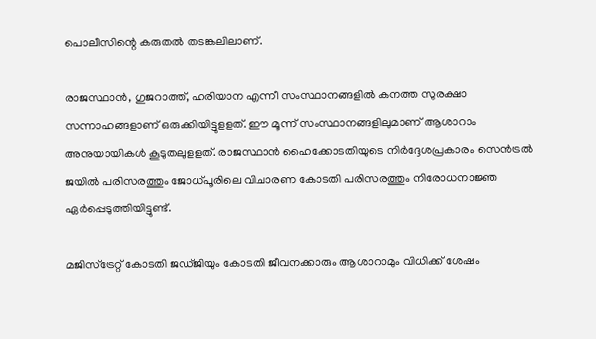പൊലീസിന്റെ കരുതല്‍ തടങ്കലിലാണ്.

രാജസ്ഥാന്‍, ഗുജറാത്ത്, ഹരിയാന എന്നീ സംസ്ഥാനങ്ങളില്‍ കനത്ത സുരക്ഷാ സന്നാഹങ്ങളാണ് ഒരുക്കിയിട്ടുളളത്. ഈ മൂന്ന് സംസ്ഥാനങ്ങളിലുമാണ് ആശാറാം അനുയായികള്‍ കൂടുതലുളളത്. രാജസ്ഥാന്‍ ഹൈക്കോടതിയുടെ നിര്‍ദ്ദേശപ്രകാരം സെന്‍ട്രല്‍ ജയില്‍ പരിസരത്തും ജോധ്പൂരിലെ വിചാരണ കോടതി പരിസരത്തും നിരോധനാജ്ഞ ഏര്‍പ്പെടുത്തിയിട്ടുണ്ട്.

മജിസ്‌ട്രേറ്റ് കോടതി ജഡ്ജിയും കോടതി ജീവനക്കാരും ആശാറാമും വിധിക്ക് ശേഷം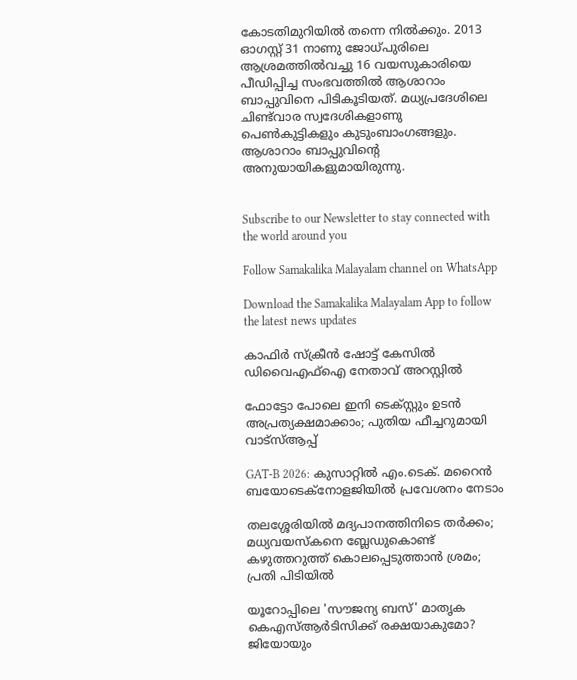കോടതിമുറിയില്‍ തന്നെ നില്‍ക്കും. 2013 ഓഗസ്റ്റ് 31 നാണു ജോധ്പുരിലെ ആശ്രമത്തില്‍വച്ചു 16 വയസുകാരിയെ പീഡിപ്പിച്ച സംഭവത്തില്‍ ആശാറാം ബാപ്പുവിനെ പിടികൂടിയത്. മധ്യപ്രദേശിലെ ചിണ്ട്‌വാര സ്വദേശികളാണു പെണ്‍കുട്ടികളും കുടുംബാംഗങ്ങളും. ആശാറാം ബാപ്പുവിന്റെ അനുയായികളുമായിരുന്നു.


Subscribe to our Newsletter to stay connected with the world around you

Follow Samakalika Malayalam channel on WhatsApp

Download the Samakalika Malayalam App to follow the latest news updates

കാഫിര്‍ സ്‌ക്രീന്‍ ഷോട്ട് കേസില്‍ ഡിവൈഎഫ്‌ഐ നേതാവ് അറസ്റ്റില്‍

ഫോട്ടോ പോലെ ഇനി ടെക്സ്റ്റും ഉടന്‍ അപ്രത്യക്ഷമാക്കാം; പുതിയ ഫീച്ചറുമായി വാട്‌സ്ആപ്പ്

GAT-B 2026: കുസാറ്റിൽ എം.ടെക്. മറൈൻ ബയോടെക്നോളജിയിൽ പ്രവേശനം നേടാം

തലശ്ശേരിയിൽ മദ്യപാനത്തിനിടെ തർക്കം; മധ്യവയസ്കനെ ബ്ലേഡുകൊണ്ട് കഴുത്തറുത്ത് കൊലപ്പെടുത്താൻ ശ്രമം; പ്രതി പിടിയിൽ

യൂറോപ്പിലെ 'സൗജന്യ ബസ്' മാതൃക കെഎസ്ആർടിസിക്ക് രക്ഷയാകുമോ? ജിയോയും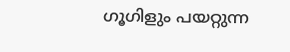ഗൂഗിളും പയറ്റുന്ന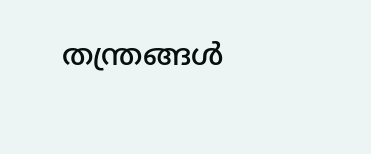തന്ത്രങ്ങൾ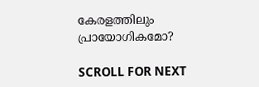കേരളത്തിലും പ്രായോഗികമോ?

SCROLL FOR NEXT